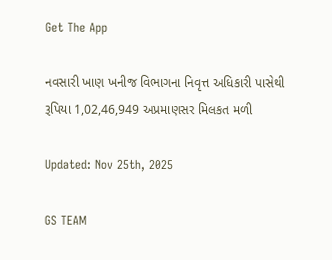Get The App

નવસારી ખાણ ખનીજ વિભાગના નિવૃત્ત અધિકારી પાસેથી રૂપિયા 1,02,46,949 અપ્રમાણસર મિલકત મળી

Updated: Nov 25th, 2025

GS TEAM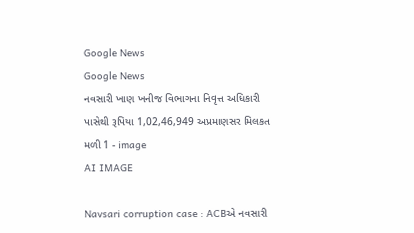Google News
Google News
નવસારી ખાણ ખનીજ વિભાગના નિવૃત્ત અધિકારી પાસેથી રૂપિયા 1,02,46,949 અપ્રમાણસર મિલકત મળી 1 - image
AI IMAGE

Navsari corruption case : ACBએ નવસારી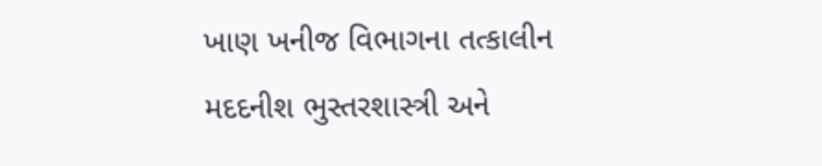ખાણ ખનીજ વિભાગના તત્કાલીન મદદનીશ ભુસ્તરશાસ્ત્રી અને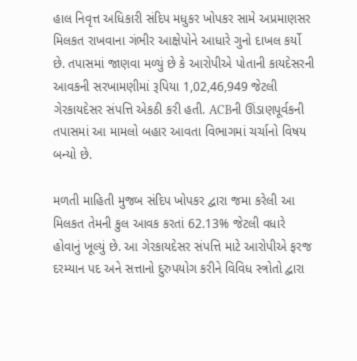હાલ નિવૃત્ત અધિકારી સંદિપ મધુકર ખોપકર સામે અપ્રમાણસર મિલકત રાખવાના ગંભીર આક્ષેપોને આધારે ગુનો દાખલ કર્યો છે. તપાસમાં જાણવા મળ્યું છે કે આરોપીએ પોતાની કાયદેસરની આવકની સરખામણીમાં રૂપિયા 1,02,46,949 જેટલી ગેરકાયદેસર સંપત્તિ એકઠી કરી હતી. ACBની ઊંડાણપૂર્વકની તપાસમાં આ મામલો બહાર આવતા વિભાગમાં ચર્ચાનો વિષય બન્યો છે.

મળતી માહિતી મુજબ સંદિપ ખોપકર દ્વારા જમા કરેલી આ મિલકત તેમની કુલ આવક કરતાં 62.13% જેટલી વધારે હોવાનું ખૂલ્યું છે. આ ગેરકાયદેસર સંપત્તિ માટે આરોપીએ ફરજ દરમ્યાન પદ અને સત્તાનો દુરુપયોગ કરીને વિવિધ સ્ત્રોતો દ્વારા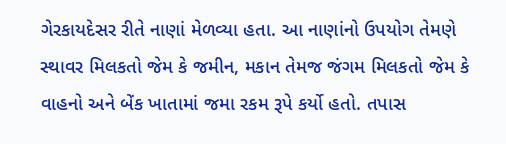ગેરકાયદેસર રીતે નાણાં મેળવ્યા હતા. આ નાણાંનો ઉપયોગ તેમણે સ્થાવર મિલકતો જેમ કે જમીન, મકાન તેમજ જંગમ મિલકતો જેમ કે વાહનો અને બેંક ખાતામાં જમા રકમ રૂપે કર્યો હતો. તપાસ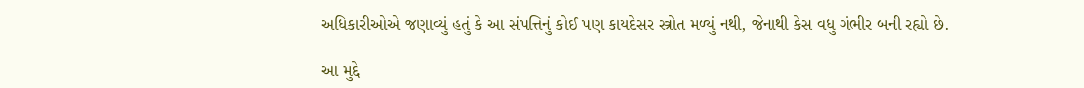અધિકારીઓએ જણાવ્યું હતું કે આ સંપત્તિનું કોઈ પણ કાયદેસર સ્ત્રોત મળ્યું નથી, જેનાથી કેસ વધુ ગંભીર બની રહ્યો છે.

આ મુદ્દે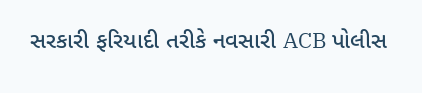સરકારી ફરિયાદી તરીકે નવસારી ACB પોલીસ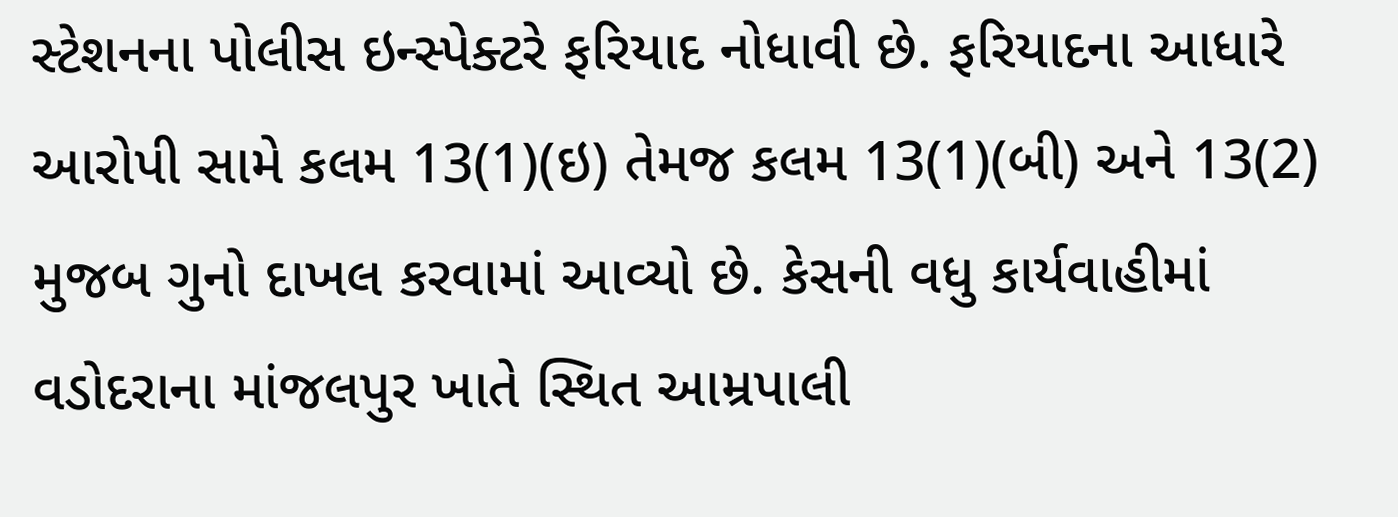સ્ટેશનના પોલીસ ઇન્સ્પેક્ટરે ફરિયાદ નોધાવી છે. ફરિયાદના આધારે આરોપી સામે કલમ 13(1)(ઇ) તેમજ કલમ 13(1)(બી) અને 13(2) મુજબ ગુનો દાખલ કરવામાં આવ્યો છે. કેસની વધુ કાર્યવાહીમાં વડોદરાના માંજલપુર ખાતે સ્થિત આમ્રપાલી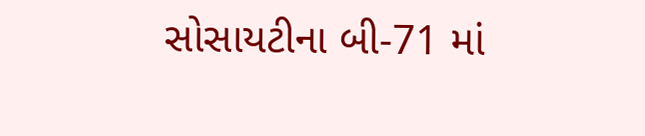સોસાયટીના બી-71 માં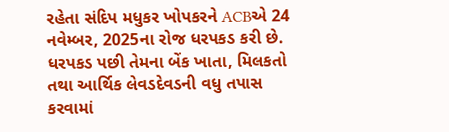રહેતા સંદિપ મધુકર ખોપકરને ACBએ 24 નવેમ્બર, 2025ના રોજ ધરપકડ કરી છે. ધરપકડ પછી તેમના બેંક ખાતા, મિલકતો તથા આર્થિક લેવડદેવડની વધુ તપાસ કરવામાં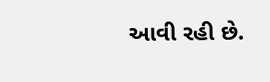આવી રહી છે.